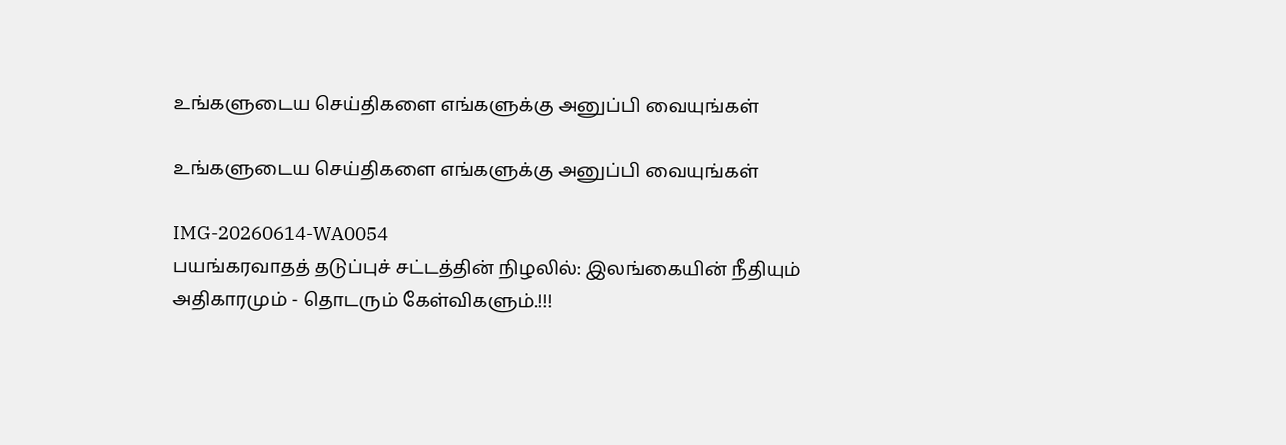உங்களுடைய செய்திகளை எங்களுக்கு அனுப்பி வையுங்கள்

உங்களுடைய செய்திகளை எங்களுக்கு அனுப்பி வையுங்கள்

IMG-20260614-WA0054
பயங்கரவாதத் தடுப்புச் சட்டத்தின் நிழலில்: இலங்கையின் நீதியும் அதிகாரமும் - தொடரும் கேள்விகளும்.!!!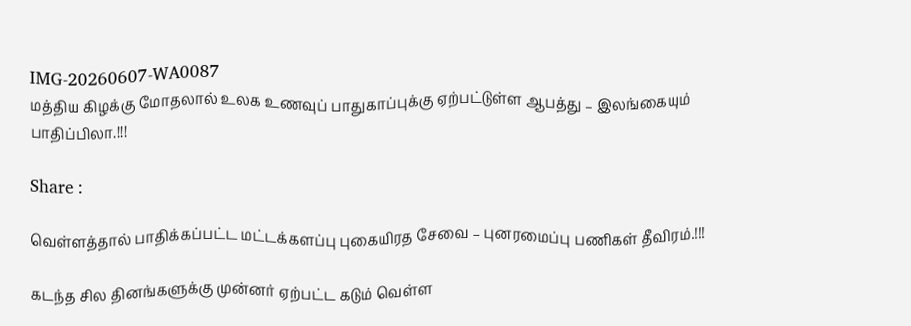IMG-20260607-WA0087
மத்திய கிழக்கு மோதலால் உலக உணவுப் பாதுகாப்புக்கு ஏற்பட்டுள்ள ஆபத்து – இலங்கையும் பாதிப்பிலா.!!!

Share :

வெள்ளத்தால் பாதிக்கப்பட்ட மட்டக்களப்பு புகையிரத சேவை – புனரமைப்பு பணிகள் தீவிரம்.!!!

கடந்த சில தினங்களுக்கு முன்னர் ஏற்பட்ட கடும் வெள்ள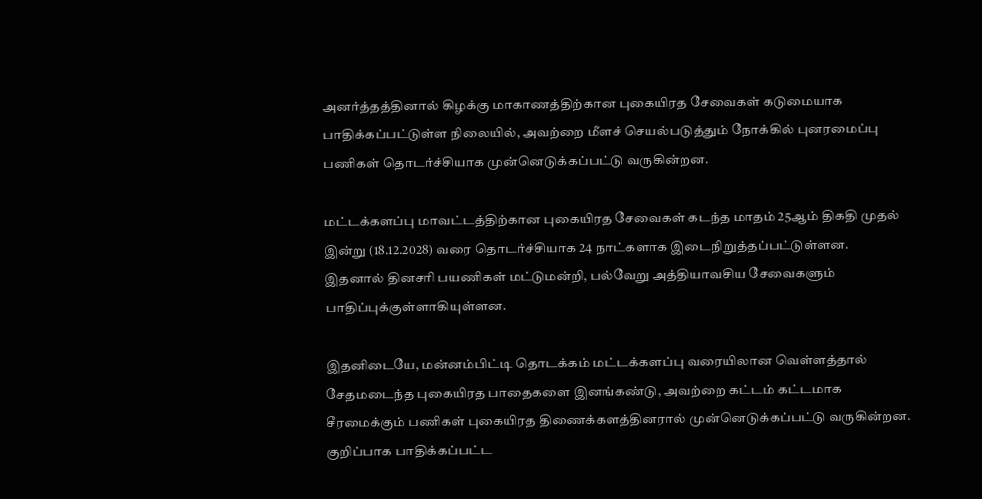அனர்த்தத்தினால் கிழக்கு மாகாணத்திற்கான புகையிரத சேவைகள் கடுமையாக பாதிக்கப்பட்டுள்ள நிலையில், அவற்றை மீளச் செயல்படுத்தும் நோக்கில் புனரமைப்பு பணிகள் தொடர்ச்சியாக முன்னெடுக்கப்பட்டு வருகின்றன.

மட்டக்களப்பு மாவட்டத்திற்கான புகையிரத சேவைகள் கடந்த மாதம் 25ஆம் திகதி முதல் இன்று (18.12.2028) வரை தொடர்ச்சியாக 24 நாட்களாக இடைநிறுத்தப்பட்டுள்ளன. இதனால் தினசரி பயணிகள் மட்டுமன்றி, பல்வேறு அத்தியாவசிய சேவைகளும் பாதிப்புக்குள்ளாகியுள்ளன.

இதனிடையே, மன்னம்பிட்டி தொடக்கம் மட்டக்களப்பு வரையிலான வெள்ளத்தால் சேதமடைந்த புகையிரத பாதைகளை இனங்கண்டு, அவற்றை கட்டம் கட்டமாக சீரமைக்கும் பணிகள் புகையிரத திணைக்களத்தினரால் முன்னெடுக்கப்பட்டு வருகின்றன. குறிப்பாக பாதிக்கப்பட்ட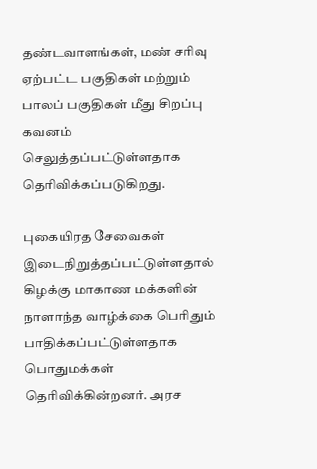தண்டவாளங்கள், மண் சரிவு ஏற்பட்ட பகுதிகள் மற்றும் பாலப் பகுதிகள் மீது சிறப்பு கவனம் செலுத்தப்பட்டுள்ளதாக தெரிவிக்கப்படுகிறது.

புகையிரத சேவைகள் இடைநிறுத்தப்பட்டுள்ளதால் கிழக்கு மாகாண மக்களின் நாளாந்த வாழ்க்கை பெரிதும் பாதிக்கப்பட்டுள்ளதாக பொதுமக்கள் தெரிவிக்கின்றனர். அரச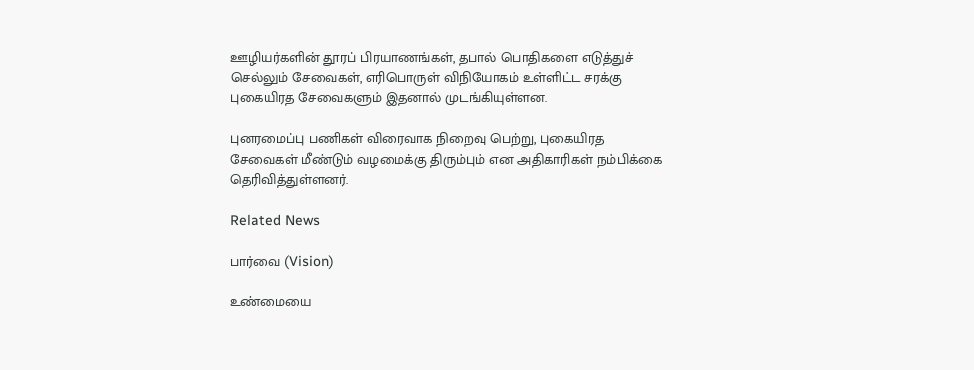ஊழியர்களின் தூரப் பிரயாணங்கள், தபால் பொதிகளை எடுத்துச் செல்லும் சேவைகள், எரிபொருள் விநியோகம் உள்ளிட்ட சரக்கு புகையிரத சேவைகளும் இதனால் முடங்கியுள்ளன.

புனரமைப்பு பணிகள் விரைவாக நிறைவு பெற்று, புகையிரத சேவைகள் மீண்டும் வழமைக்கு திரும்பும் என அதிகாரிகள் நம்பிக்கை தெரிவித்துள்ளனர்.

Related News

பார்வை (Vision)

உண்மையை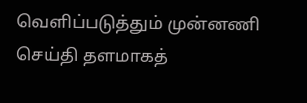வெளிப்படுத்தும் முன்னணி செய்தி தளமாகத்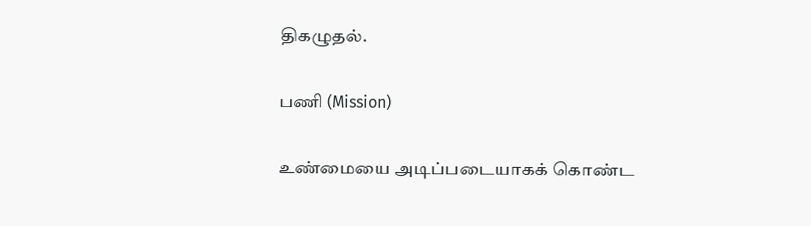திகழுதல்.

பணி (Mission)

உண்மையை அடிப்படையாகக் கொண்ட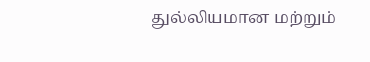துல்லியமான மற்றும்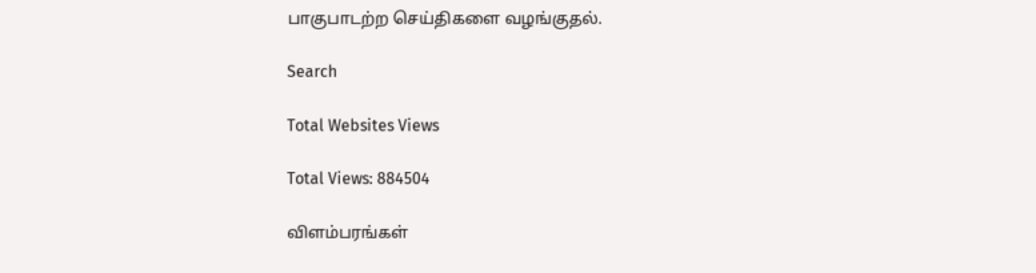பாகுபாடற்ற செய்திகளை வழங்குதல்.

Search

Total Websites Views

Total Views: 884504

விளம்பரங்கள்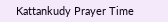Kattankudy Prayer Time